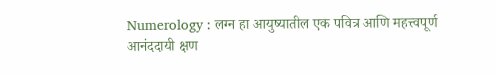Numerology : लग्न हा आयुष्यातील एक पवित्र आणि महत्त्वपूर्ण आनंददायी क्षण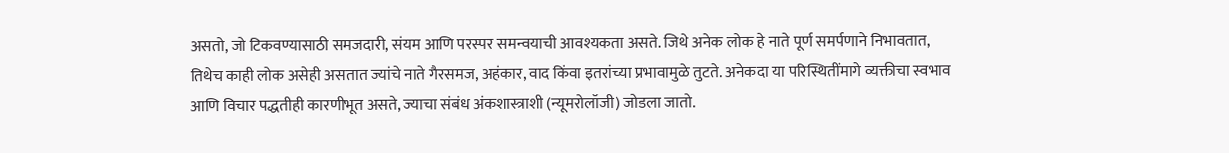असतो, जो टिकवण्यासाठी समजदारी, संयम आणि परस्पर समन्वयाची आवश्यकता असते. जिथे अनेक लोक हे नाते पूर्ण समर्पणाने निभावतात, तिथेच काही लोक असेही असतात ज्यांचे नाते गैरसमज, अहंकार, वाद किंवा इतरांच्या प्रभावामुळे तुटते. अनेकदा या परिस्थितींमागे व्यक्तीचा स्वभाव आणि विचार पद्धतीही कारणीभूत असते, ज्याचा संबंध अंकशास्त्राशी (न्यूमरोलॉजी) जोडला जातो.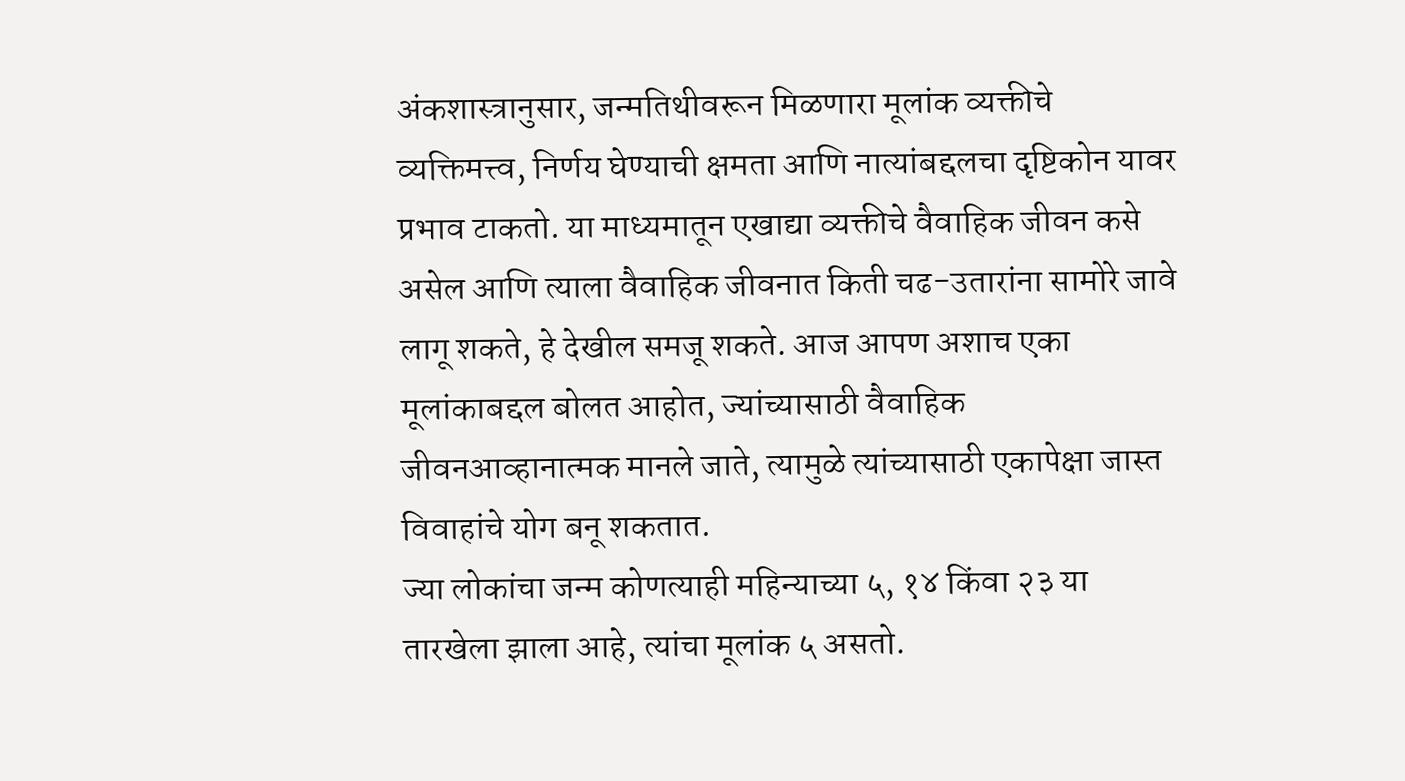अंकशास्त्रानुसार, जन्मतिथीवरून मिळणारा मूलांक व्यक्तीचे व्यक्तिमत्त्व, निर्णय घेण्याची क्षमता आणि नात्यांबद्दलचा दृष्टिकोन यावर प्रभाव टाकतो. या माध्यमातून एखाद्या व्यक्तीचे वैवाहिक जीवन कसे असेल आणि त्याला वैवाहिक जीवनात किती चढ-उतारांना सामोरे जावे लागू शकते, हे देखील समजू शकते. आज आपण अशाच एका मूलांकाबद्दल बोलत आहोत, ज्यांच्यासाठी वैवाहिक जीवनआव्हानात्मक मानले जाते, त्यामुळे त्यांच्यासाठी एकापेक्षा जास्त विवाहांचे योग बनू शकतात.
ज्या लोकांचा जन्म कोणत्याही महिन्याच्या ५, १४ किंवा २३ या तारखेला झाला आहे, त्यांचा मूलांक ५ असतो.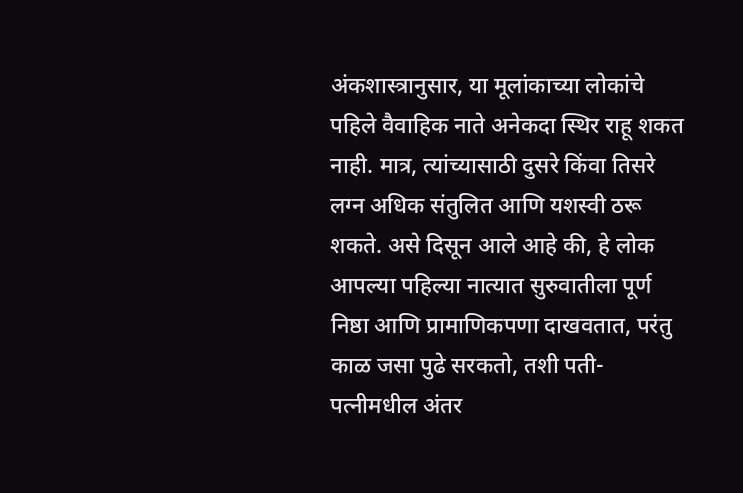अंकशास्त्रानुसार, या मूलांकाच्या लोकांचे पहिले वैवाहिक नाते अनेकदा स्थिर राहू शकत नाही. मात्र, त्यांच्यासाठी दुसरे किंवा तिसरे लग्न अधिक संतुलित आणि यशस्वी ठरू शकते. असे दिसून आले आहे की, हे लोक आपल्या पहिल्या नात्यात सुरुवातीला पूर्ण निष्ठा आणि प्रामाणिकपणा दाखवतात, परंतु काळ जसा पुढे सरकतो, तशी पती-पत्नीमधील अंतर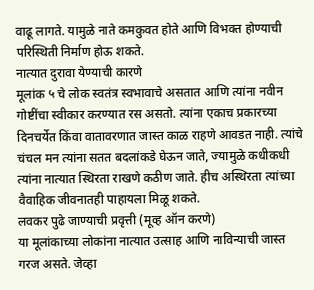वाढू लागते. यामुळे नाते कमकुवत होते आणि विभक्त होण्याची परिस्थिती निर्माण होऊ शकते.
नात्यात दुरावा येण्याची कारणे
मूलांक ५ चे लोक स्वतंत्र स्वभावाचे असतात आणि त्यांना नवीन गोष्टींचा स्वीकार करण्यात रस असतो. त्यांना एकाच प्रकारच्या दिनचर्येत किंवा वातावरणात जास्त काळ राहणे आवडत नाही. त्यांचे चंचल मन त्यांना सतत बदलांकडे घेऊन जाते, ज्यामुळे कधीकधी त्यांना नात्यात स्थिरता राखणे कठीण जाते. हीच अस्थिरता त्यांच्या वैवाहिक जीवनातही पाहायला मिळू शकते.
लवकर पुढे जाण्याची प्रवृत्ती (मूव्ह ऑन करणे)
या मूलांकाच्या लोकांना नात्यात उत्साह आणि नाविन्याची जास्त गरज असते. जेव्हा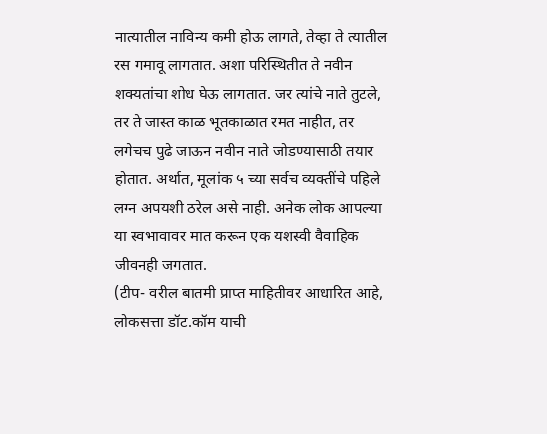नात्यातील नाविन्य कमी होऊ लागते, तेव्हा ते त्यातील रस गमावू लागतात. अशा परिस्थितीत ते नवीन शक्यतांचा शोध घेऊ लागतात. जर त्यांचे नाते तुटले, तर ते जास्त काळ भूतकाळात रमत नाहीत, तर लगेचच पुढे जाऊन नवीन नाते जोडण्यासाठी तयार होतात. अर्थात, मूलांक ५ च्या सर्वच व्यक्तींचे पहिले लग्न अपयशी ठरेल असे नाही. अनेक लोक आपल्या या स्वभावावर मात करून एक यशस्वी वैवाहिक जीवनही जगतात.
(टीप- वरील बातमी प्राप्त माहितीवर आधारित आहे, लोकसत्ता डॉट.कॉम याची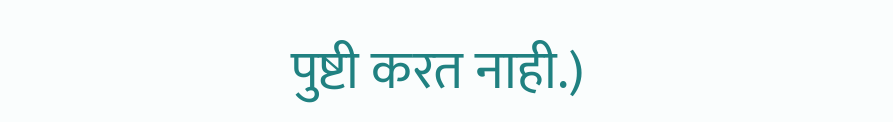पुष्टी करत नाही.)